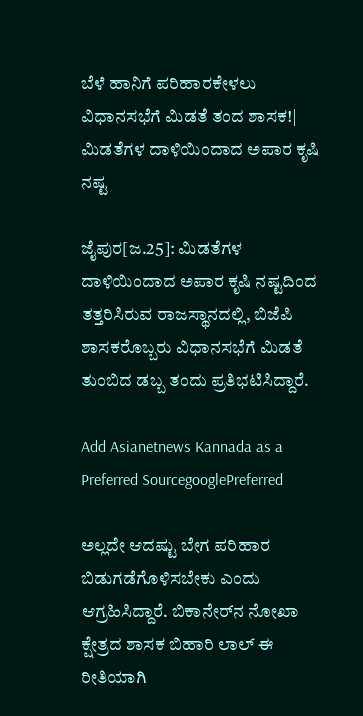ಬೆಳೆ ಹಾನಿಗೆ ಪರಿಹಾರಕೇಳಲು ವಿಧಾನಸಭೆಗೆ ಮಿಡತೆ ತಂದ ಶಾಸಕ!| ಮಿಡತೆಗಳ ದಾಳಿಯಿಂದಾದ ಅಪಾರ ಕೃಷಿ ನಷ್ಟ

ಜೈಪುರ[ಜ.25]: ಮಿಡತೆಗಳ ದಾಳಿಯಿಂದಾದ ಅಪಾರ ಕೃಷಿ ನಷ್ಟದಿಂದ ತತ್ತರಿಸಿರುವ ರಾಜಸ್ಥಾನದಲ್ಲಿ, ಬಿಜೆಪಿ ಶಾಸಕರೊಬ್ಬರು ವಿಧಾನಸಭೆಗೆ ಮಿಡತೆ ತುಂಬಿದ ಡಬ್ಬ ತಂದು ಪ್ರತಿಭಟಿಸಿದ್ದಾರೆ.

Add Asianetnews Kannada as a Preferred SourcegooglePreferred

ಅಲ್ಲದೇ ಆದಷ್ಟು ಬೇಗ ಪರಿಹಾರ ಬಿಡುಗಡೆಗೊಳಿಸಬೇಕು ಎಂದು ಆಗ್ರಹಿಸಿದ್ದಾರೆ. ಬಿಕಾನೇರ್‌ನ ನೋಖಾ ಕ್ಷೇತ್ರದ ಶಾಸಕ ಬಿಹಾರಿ ಲಾಲ್‌ ಈ ರೀತಿಯಾಗಿ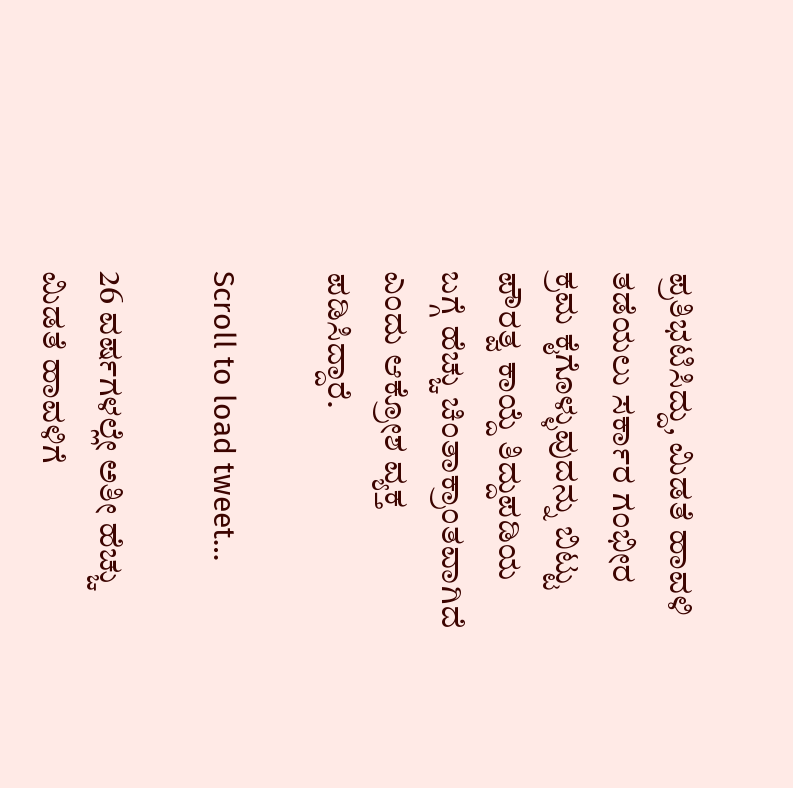ಪ್ರತಿಭಟಿಸಿದ್ದು, ಮಿಡತೆ ಹಾವಳಿ ತಡೆಯಲು ಸರ್ಕಾರ ಗಂಭೀರ ಕ್ರಮ ಕೈಗೊಳ್ಳುವುದನ್ನು ಬಿಟ್ಟು ಪೌರತ್ವ ಕಾಯ್ದೆ ತಿದ್ದುಪಡಿಯ ಬಗ್ಗೆ ಹೆಚ್ಚು ಚಿಂತಾಕ್ರಾಂತವಾಗಿದೆ ಎಂದು ಆಕ್ರೋಶ ವ್ಯಕ್ತ ಪಡಿಸಿದ್ದಾರೆ.

Scroll to load tweet…

26 ವರ್ಷಗಳಲ್ಲೇ ಅತೀ ಹೆಚ್ಚು ಮಿಡತೆ ಹಾವಳಿಗೆ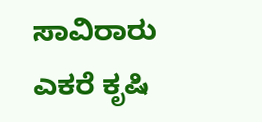ಸಾವಿರಾರು ಎಕರೆ ಕೃಷಿ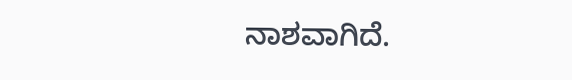ನಾಶವಾಗಿದೆ.